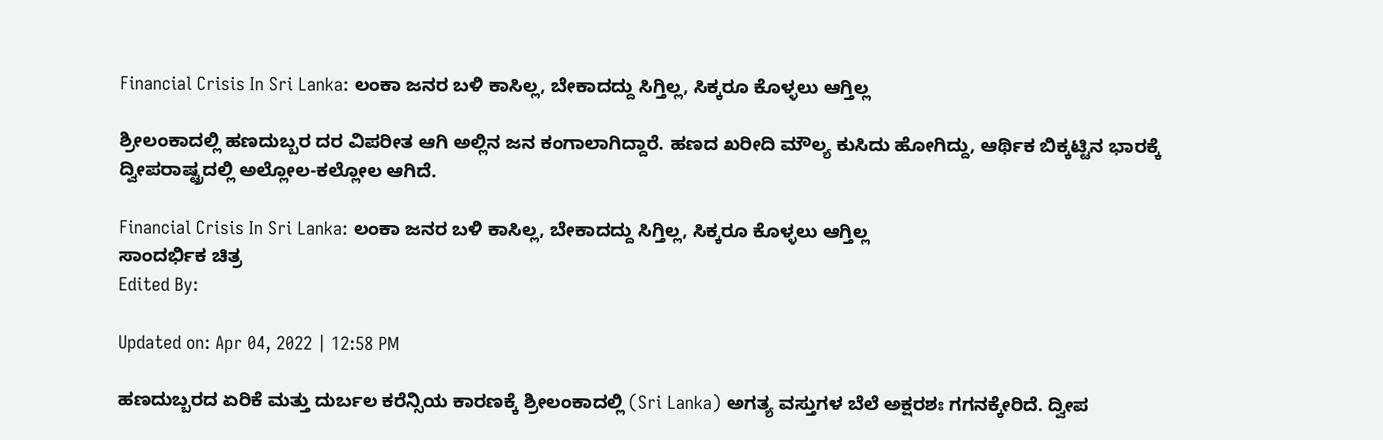Financial Crisis In Sri Lanka: ಲಂಕಾ ಜನರ ಬಳಿ ಕಾಸಿಲ್ಲ, ಬೇಕಾದದ್ದು ಸಿಗ್ತಿಲ್ಲ, ಸಿಕ್ಕರೂ ಕೊಳ್ಳಲು ಆಗ್ತಿಲ್ಲ

ಶ್ರೀಲಂಕಾದಲ್ಲಿ ಹಣದುಬ್ಬರ ದರ ವಿಪರೀತ ಆಗಿ ಅಲ್ಲಿನ ಜನ ಕಂಗಾಲಾಗಿದ್ದಾರೆ. ಹಣದ ಖರೀದಿ ಮೌಲ್ಯ ಕುಸಿದು ಹೋಗಿದ್ದು, ಆರ್ಥಿಕ ಬಿಕ್ಕಟ್ಟಿನ ಭಾರಕ್ಕೆ ದ್ವೀಪರಾಷ್ಟ್ರದಲ್ಲಿ ಅಲ್ಲೋಲ-ಕಲ್ಲೋಲ ಆಗಿದೆ.

Financial Crisis In Sri Lanka: ಲಂಕಾ ಜನರ ಬಳಿ ಕಾಸಿಲ್ಲ, ಬೇಕಾದದ್ದು ಸಿಗ್ತಿಲ್ಲ, ಸಿಕ್ಕರೂ ಕೊಳ್ಳಲು ಆಗ್ತಿಲ್ಲ
ಸಾಂದರ್ಭಿಕ ಚಿತ್ರ
Edited By:

Updated on: Apr 04, 2022 | 12:58 PM

ಹಣದುಬ್ಬರದ ಏರಿಕೆ ಮತ್ತು ದುರ್ಬಲ ಕರೆನ್ಸಿಯ ಕಾರಣಕ್ಕೆ ಶ್ರೀಲಂಕಾದಲ್ಲಿ (Sri Lanka) ಅಗತ್ಯ ವಸ್ತುಗಳ ಬೆಲೆ ಅಕ್ಷರಶಃ ಗಗನಕ್ಕೇರಿದೆ. ದ್ವೀಪ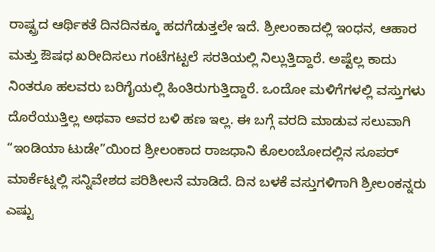ರಾಷ್ಟ್ರದ ಆರ್ಥಿಕತೆ ದಿನದಿನಕ್ಕೂ ಹದಗೆಡುತ್ತಲೇ ಇದೆ. ಶ್ರೀಲಂಕಾದಲ್ಲಿ ಇಂಧನ, ಆಹಾರ ಮತ್ತು ಔಷಧ ಖರೀದಿಸಲು ಗಂಟೆಗಟ್ಟಲೆ ಸರತಿಯಲ್ಲಿ ನಿಲ್ಲುತ್ತಿದ್ದಾರೆ. ಅಷ್ಟೆಲ್ಲ ಕಾದು ನಿಂತರೂ ಹಲವರು ಬರಿಗೈಯಲ್ಲಿ ಹಿಂತಿರುಗುತ್ತಿದ್ದಾರೆ. ಒಂದೋ ಮಳಿಗೆಗಳಲ್ಲಿ ವಸ್ತುಗಳು ದೊರೆಯುತ್ತಿಲ್ಲ ಅಥವಾ ಅವರ ಬಳಿ ಹಣ ಇಲ್ಲ. ಈ ಬಗ್ಗೆ ವರದಿ ಮಾಡುವ ಸಲುವಾಗಿ “ಇಂಡಿಯಾ ಟುಡೇ”ಯಿಂದ ಶ್ರೀಲಂಕಾದ ರಾಜಧಾನಿ ಕೊಲಂಬೋದಲ್ಲಿನ ಸೂಪರ್ ಮಾರ್ಕೆಟ್ನಲ್ಲಿ ಸನ್ನಿವೇಶದ ಪರಿಶೀಲನೆ ಮಾಡಿದೆ. ದಿನ ಬಳಕೆ ವಸ್ತುಗಳಿಗಾಗಿ ಶ್ರೀಲಂಕನ್ನರು ಎಷ್ಟು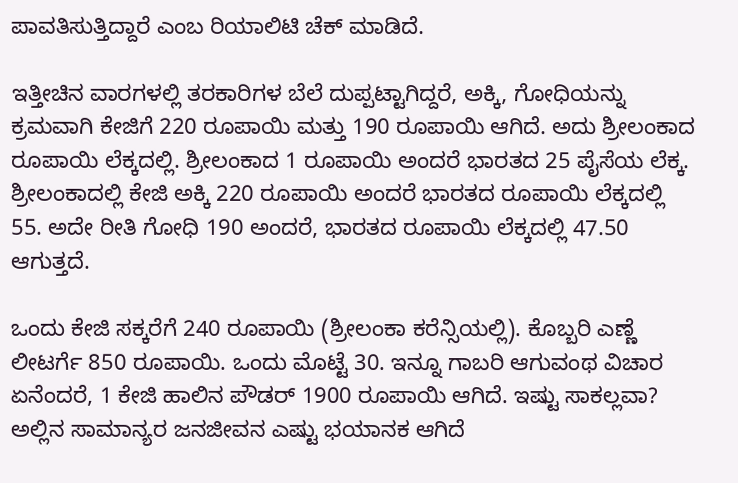ಪಾವತಿಸುತ್ತಿದ್ದಾರೆ ಎಂಬ ರಿಯಾಲಿಟಿ ಚೆಕ್ ಮಾಡಿದೆ.

ಇತ್ತೀಚಿನ ವಾರಗಳಲ್ಲಿ ತರಕಾರಿಗಳ ಬೆಲೆ ದುಪ್ಪಟ್ಟಾಗಿದ್ದರೆ, ಅಕ್ಕಿ, ಗೋಧಿಯನ್ನು ಕ್ರಮವಾಗಿ ಕೇಜಿಗೆ 220 ರೂಪಾಯಿ ಮತ್ತು 190 ರೂಪಾಯಿ ಆಗಿದೆ. ಅದು ಶ್ರೀಲಂಕಾದ ರೂಪಾಯಿ ಲೆಕ್ಕದಲ್ಲಿ. ಶ್ರೀಲಂಕಾದ 1 ರೂಪಾಯಿ ಅಂದರೆ ಭಾರತದ 25 ಪೈಸೆಯ ಲೆಕ್ಕ. ಶ್ರೀಲಂಕಾದಲ್ಲಿ ಕೇಜಿ ಅಕ್ಕಿ 220 ರೂಪಾಯಿ ಅಂದರೆ ಭಾರತದ ರೂಪಾಯಿ ಲೆಕ್ಕದಲ್ಲಿ 55. ಅದೇ ರೀತಿ ಗೋಧಿ 190 ಅಂದರೆ, ಭಾರತದ ರೂಪಾಯಿ ಲೆಕ್ಕದಲ್ಲಿ 47.50 ಆಗುತ್ತದೆ.

ಒಂದು ಕೇಜಿ ಸಕ್ಕರೆಗೆ 240 ರೂಪಾಯಿ (ಶ್ರೀಲಂಕಾ ಕರೆನ್ಸಿಯಲ್ಲಿ). ಕೊಬ್ಬರಿ ಎಣ್ಣೆ ಲೀಟರ್ಗೆ 850 ರೂಪಾಯಿ. ಒಂದು ಮೊಟ್ಟೆ 30. ಇನ್ನೂ ಗಾಬರಿ ಆಗುವಂಥ ವಿಚಾರ ಏನೆಂದರೆ, 1 ಕೇಜಿ ಹಾಲಿನ ಪೌಡರ್ 1900 ರೂಪಾಯಿ ಆಗಿದೆ. ಇಷ್ಟು ಸಾಕಲ್ಲವಾ? ಅಲ್ಲಿನ ಸಾಮಾನ್ಯರ ಜನಜೀವನ ಎಷ್ಟು ಭಯಾನಕ ಆಗಿದೆ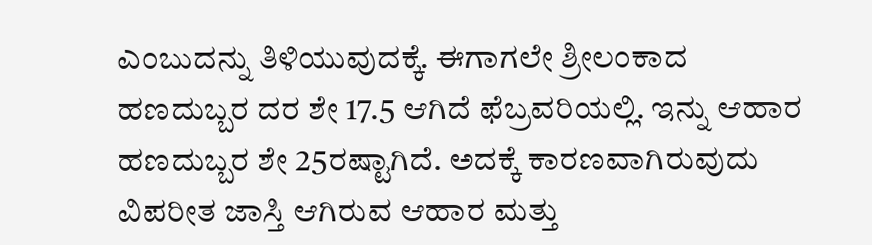ಎಂಬುದನ್ನು ತಿಳಿಯುವುದಕ್ಕೆ. ಈಗಾಗಲೇ ಶ್ರೀಲಂಕಾದ ಹಣದುಬ್ಬರ ದರ ಶೇ 17.5 ಆಗಿದೆ ಫೆಬ್ರವರಿಯಲ್ಲಿ. ಇನ್ನು ಆಹಾರ ಹಣದುಬ್ಬರ ಶೇ 25ರಷ್ಟಾಗಿದೆ. ಅದಕ್ಕೆ ಕಾರಣವಾಗಿರುವುದು ವಿಪರೀತ ಜಾಸ್ತಿ ಆಗಿರುವ ಆಹಾರ ಮತ್ತು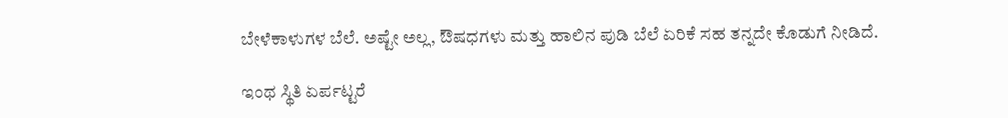ಬೇಳೆಕಾಳುಗಳ ಬೆಲೆ. ಅಷ್ಟೇ ಅಲ್ಲ, ಔಷಧಗಳು ಮತ್ತು ಹಾಲಿನ ಪುಡಿ ಬೆಲೆ ಏರಿಕೆ ಸಹ ತನ್ನದೇ ಕೊಡುಗೆ ನೀಡಿದೆ.

ಇಂಥ ಸ್ಥಿತಿ ಏರ್ಪಟ್ಟರೆ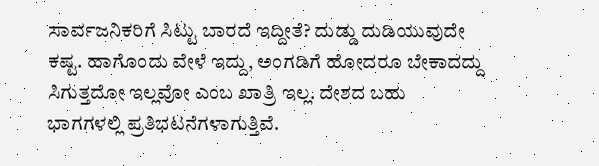ಸಾರ್ವಜನಿಕರಿಗೆ ಸಿಟ್ಟು ಬಾರದೆ ಇದ್ದೀತೆ? ದುಡ್ಡು ದುಡಿಯುವುದೇ ಕಷ್ಟ. ಹಾಗೊಂದು ವೇಳೆ ಇದ್ದು, ಅಂಗಡಿಗೆ ಹೋದರೂ ಬೇಕಾದದ್ದು ಸಿಗುತ್ತದೋ ಇಲ್ಲವೋ ಎಂಬ ಖಾತ್ರಿ ಇಲ್ಲ. ದೇಶದ ಬಹು ಭಾಗಗಳಲ್ಲಿ ಪ್ರತಿಭಟನೆಗಳಾಗುತ್ತಿವೆ.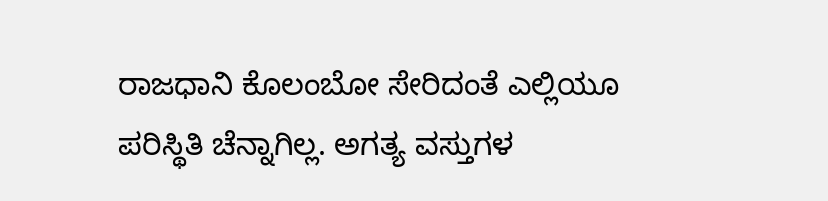ರಾಜಧಾನಿ ಕೊಲಂಬೋ ಸೇರಿದಂತೆ ಎಲ್ಲಿಯೂ ಪರಿಸ್ಥಿತಿ ಚೆನ್ನಾಗಿಲ್ಲ. ಅಗತ್ಯ ವಸ್ತುಗಳ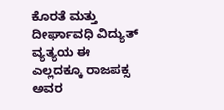ಕೊರತೆ ಮತ್ತು ದೀರ್ಘಾವಧಿ ವಿದ್ಯುತ್ ವ್ಯತ್ಯಯ ಈ ಎಲ್ಲದಕ್ಕೂ ರಾಜಪಕ್ಸ ಅವರ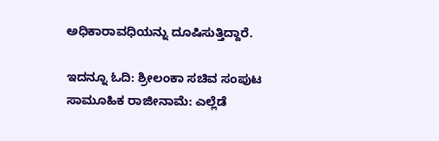ಅಧಿಕಾರಾವಧಿಯನ್ನು ದೂಷಿಸುತ್ತಿದ್ದಾರೆ.

ಇದನ್ನೂ ಓದಿ: ಶ್ರೀಲಂಕಾ ಸಚಿವ ಸಂಪುಟ ಸಾಮೂಹಿಕ ರಾಜೀನಾಮೆ: ಎಲ್ಲೆಡೆ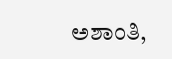ಅಶಾಂತಿ,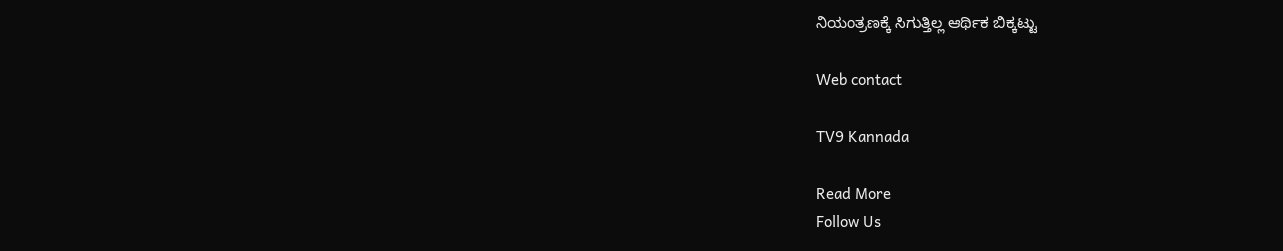ನಿಯಂತ್ರಣಕ್ಕೆ ಸಿಗುತ್ತಿಲ್ಲ ಆರ್ಥಿಕ ಬಿಕ್ಕಟ್ಟು

Web contact

TV9 Kannada

Read More
Follow Us